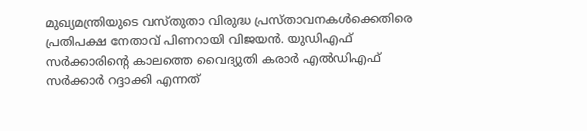മുഖ്യമന്ത്രിയുടെ വസ്തുതാ വിരുദ്ധ പ്രസ്താവനകൾക്കെതിരെ പ്രതിപക്ഷ നേതാവ് പിണറായി വിജയൻ. യുഡിഎഫ് സർക്കാരിന്റെ കാലത്തെ വൈദ്യുതി കരാർ എൽഡിഎഫ് സർക്കാർ റദ്ദാക്കി എന്നത്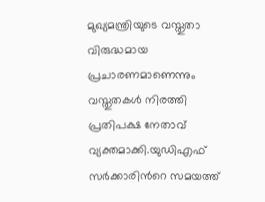മുഖ്യമന്ത്രിയുടെ വസ്തുതാ വിരുദ്ധമായ പ്രചാരണമാണെന്നും വസ്തുതകൾ നിരത്തി പ്രതിപക്ഷ നേതാവ് വ്യക്തമാക്കി.യുഡിഎഫ് സർക്കാരിൻറെ സമയത്ത്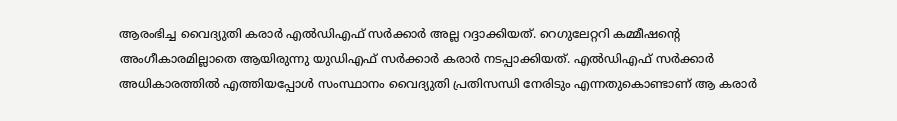ആരംഭിച്ച വൈദ്യുതി കരാർ എൽഡിഎഫ് സർക്കാർ അല്ല റദ്ദാക്കിയത്. റെഗുലേറ്ററി കമ്മീഷന്റെ അംഗീകാരമില്ലാതെ ആയിരുന്നു യുഡിഎഫ് സർക്കാർ കരാർ നടപ്പാക്കിയത്. എൽഡിഎഫ് സർക്കാർ അധികാരത്തിൽ എത്തിയപ്പോൾ സംസ്ഥാനം വൈദ്യുതി പ്രതിസന്ധി നേരിടും എന്നതുകൊണ്ടാണ് ആ കരാർ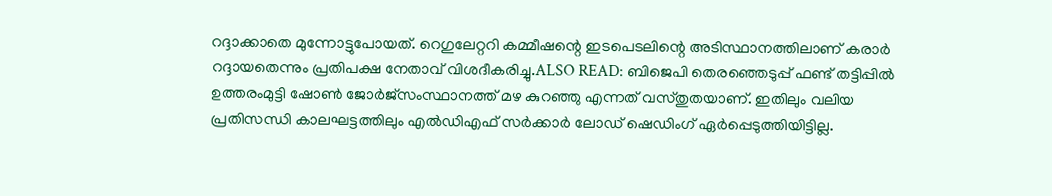റദ്ദാക്കാതെ മുന്നോട്ടുപോയത്. റെഗുലേറ്ററി കമ്മീഷന്റെ ഇടപെടലിന്റെ അടിസ്ഥാനത്തിലാണ് കരാർ റദ്ദായതെന്നും പ്രതിപക്ഷ നേതാവ് വിശദീകരിച്ചു.ALSO READ: ബിജെപി തെരഞ്ഞെടുപ്പ് ഫണ്ട് തട്ടിപ്പിൽ ഉത്തരംമുട്ടി ഷോൺ ജോർജ്സംസ്ഥാനത്ത് മഴ കുറഞ്ഞു എന്നത് വസ്തുതയാണ്. ഇതിലും വലിയ പ്രതിസന്ധി കാലഘട്ടത്തിലും എൽഡിഎഫ് സർക്കാർ ലോഡ് ഷെഡിംഗ് ഏർപ്പെടുത്തിയിട്ടില്ല.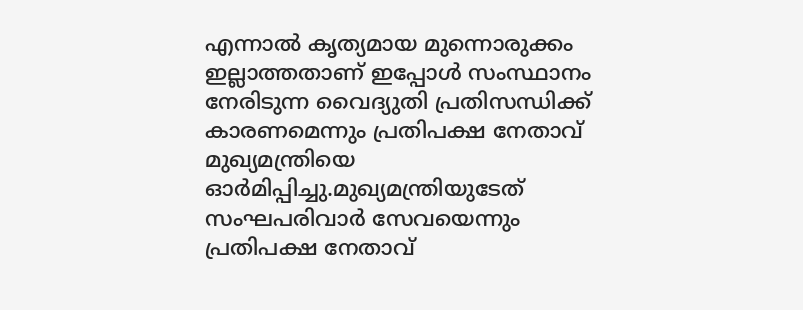എന്നാൽ കൃത്യമായ മുന്നൊരുക്കം ഇല്ലാത്തതാണ് ഇപ്പോൾ സംസ്ഥാനം നേരിടുന്ന വൈദ്യുതി പ്രതിസന്ധിക്ക് കാരണമെന്നും പ്രതിപക്ഷ നേതാവ് മുഖ്യമന്ത്രിയെ ഓർമിപ്പിച്ചു.മുഖ്യമന്ത്രിയുടേത് സംഘപരിവാർ സേവയെന്നും പ്രതിപക്ഷ നേതാവ്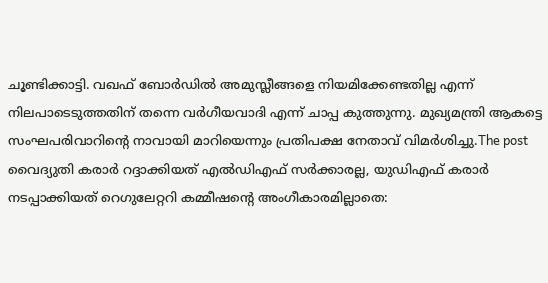ചൂണ്ടിക്കാട്ടി. വഖഫ് ബോർഡിൽ അമുസ്ലീങ്ങളെ നിയമിക്കേണ്ടതില്ല എന്ന് നിലപാടെടുത്തതിന് തന്നെ വർഗീയവാദി എന്ന് ചാപ്പ കുത്തുന്നു. മുഖ്യമന്ത്രി ആകട്ടെ സംഘപരിവാറിന്റെ നാവായി മാറിയെന്നും പ്രതിപക്ഷ നേതാവ് വിമർശിച്ചു.The post വൈദ്യുതി കരാർ റദ്ദാക്കിയത് എൽഡിഎഫ് സർക്കാരല്ല, യുഡിഎഫ് കരാർ നടപ്പാക്കിയത് റെഗുലേറ്ററി കമ്മീഷന്റെ അംഗീകാരമില്ലാതെ: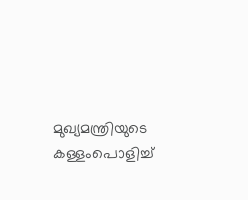മുഖ്യമന്ത്രിയുടെ കള്ളംപൊളിച്ച്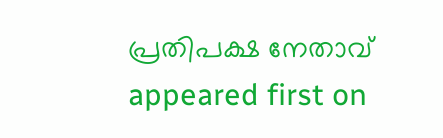പ്രതിപക്ഷ നേതാവ് appeared first on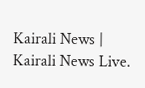Kairali News | Kairali News Live.